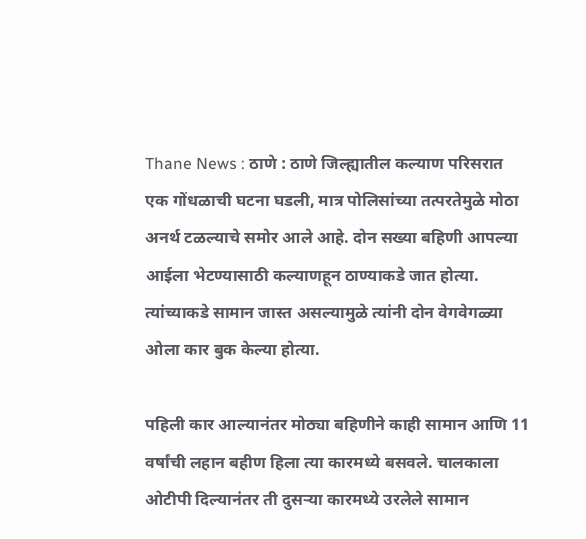Thane News : ठाणे : ठाणे जिल्ह्यातील कल्याण परिसरात एक गोंधळाची घटना घडली, मात्र पोलिसांच्या तत्परतेमुळे मोठा अनर्थ टळल्याचे समोर आले आहे. दोन सख्या बहिणी आपल्या आईला भेटण्यासाठी कल्याणहून ठाण्याकडे जात होत्या. त्यांच्याकडे सामान जास्त असल्यामुळे त्यांनी दोन वेगवेगळ्या ओला कार बुक केल्या होत्या.

पहिली कार आल्यानंतर मोठ्या बहिणीने काही सामान आणि 11 वर्षांची लहान बहीण हिला त्या कारमध्ये बसवले. चालकाला ओटीपी दिल्यानंतर ती दुसऱ्या कारमध्ये उरलेले सामान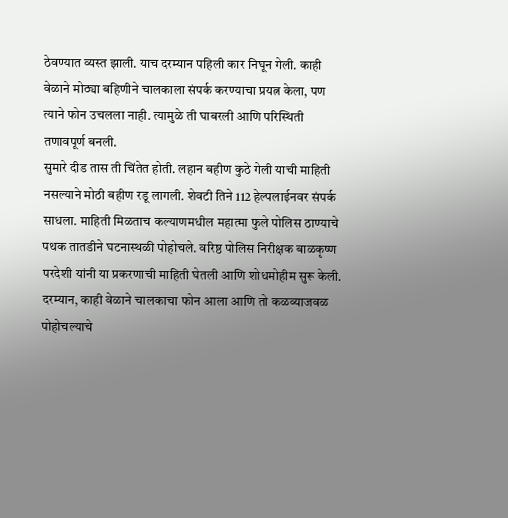ठेवण्यात व्यस्त झाली. याच दरम्यान पहिली कार निघून गेली. काही वेळाने मोठ्या बहिणीने चालकाला संपर्क करण्याचा प्रयत्न केला, पण त्याने फोन उचलला नाही. त्यामुळे ती घाबरली आणि परिस्थिती तणावपूर्ण बनली.
सुमारे दीड तास ती चिंतेत होती. लहान बहीण कुठे गेली याची माहिती नसल्याने मोठी बहीण रडू लागली. शेवटी तिने 112 हेल्पलाईनवर संपर्क साधला. माहिती मिळताच कल्याणमधील महात्मा फुले पोलिस ठाण्याचे पथक तातडीने घटनास्थळी पोहोचले. वरिष्ठ पोलिस निरीक्षक बाळकृष्ण परदेशी यांनी या प्रकरणाची माहिती घेतली आणि शोधमोहीम सुरू केली.
दरम्यान, काही वेळाने चालकाचा फोन आला आणि तो कळव्याजवळ पोहोचल्याचे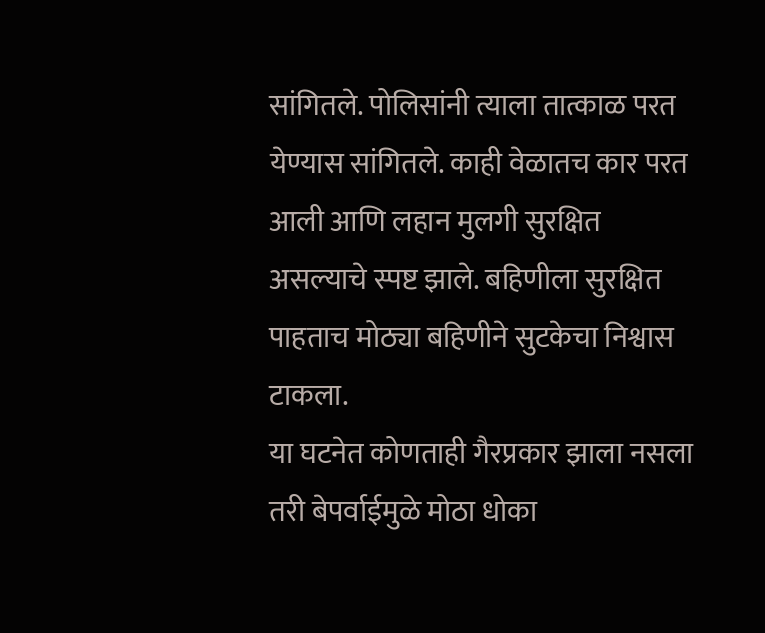सांगितले. पोलिसांनी त्याला तात्काळ परत येण्यास सांगितले. काही वेळातच कार परत आली आणि लहान मुलगी सुरक्षित असल्याचे स्पष्ट झाले. बहिणीला सुरक्षित पाहताच मोठ्या बहिणीने सुटकेचा निश्वास टाकला.
या घटनेत कोणताही गैरप्रकार झाला नसला तरी बेपर्वाईमुळे मोठा धोका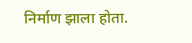निर्माण झाला होता.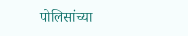पोलिसांच्या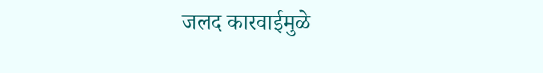जलद कारवाईमुळे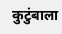कुटुंबाला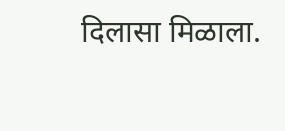दिलासा मिळाला.